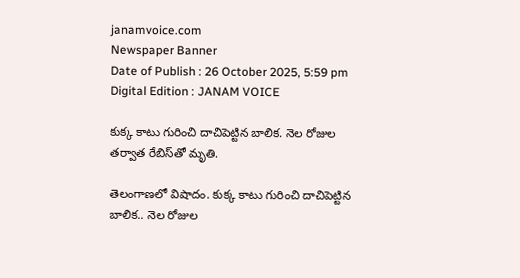janamvoice.com
Newspaper Banner
Date of Publish : 26 October 2025, 5:59 pm Digital Edition : JANAM VOICE

కుక్క కాటు గురించి దాచిపెట్టిన బాలిక. నెల రోజుల తర్వాత రేబిస్‌తో మృతి.

తెలంగాణలో విషాదం. కుక్క కాటు గురించి దాచిపెట్టిన బాలిక.. నెల రోజుల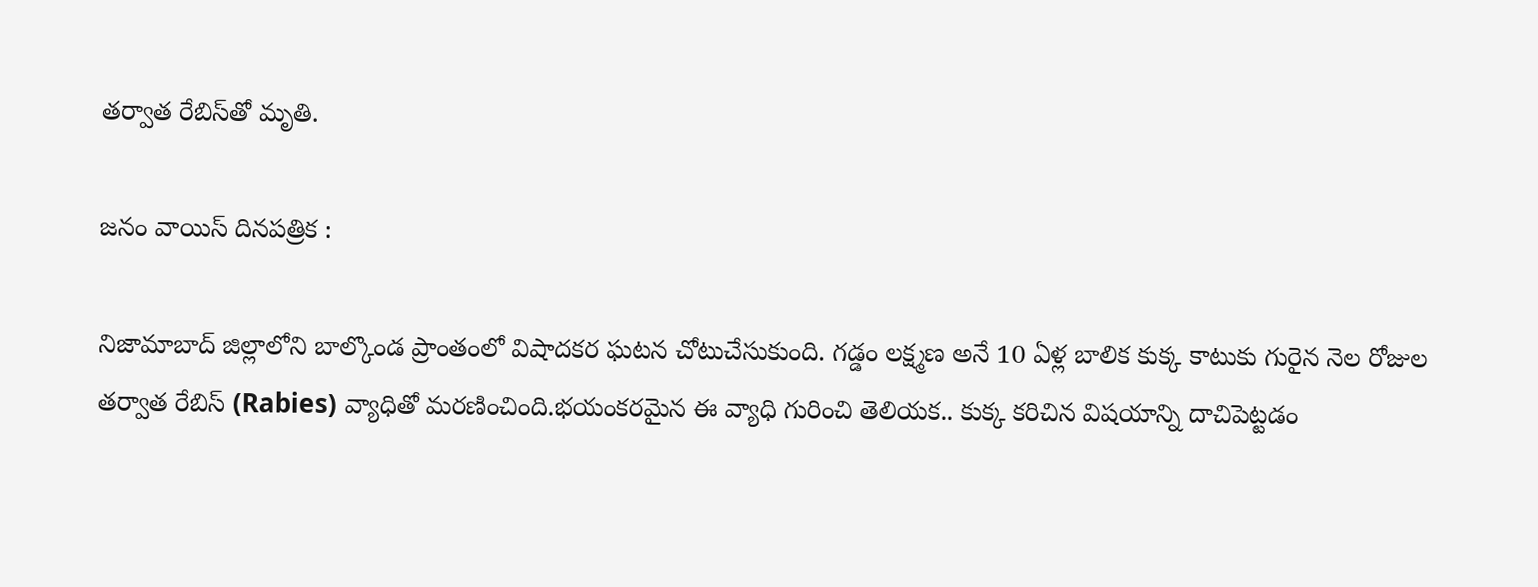తర్వాత రేబిస్‌తో మృతి.

జనం వాయిస్ దినపత్రిక :

నిజామాబాద్ జిల్లాలోని బాల్కొండ ప్రాంతంలో విషాదకర ఘటన చోటుచేసుకుంది. గడ్డం లక్ష్మణ అనే 10 ఏళ్ల బాలిక కుక్క కాటుకు గురైన నెల రోజుల తర్వాత రేబిస్ (Rabies) వ్యాధితో మరణించింది.భయంకరమైన ఈ వ్యాధి గురించి తెలియక.. కుక్క కరిచిన విషయాన్ని దాచిపెట్టడం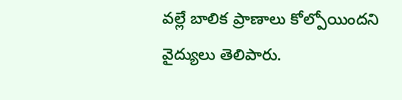వల్లే బాలిక ప్రాణాలు కోల్పోయిందని వైద్యులు తెలిపారు.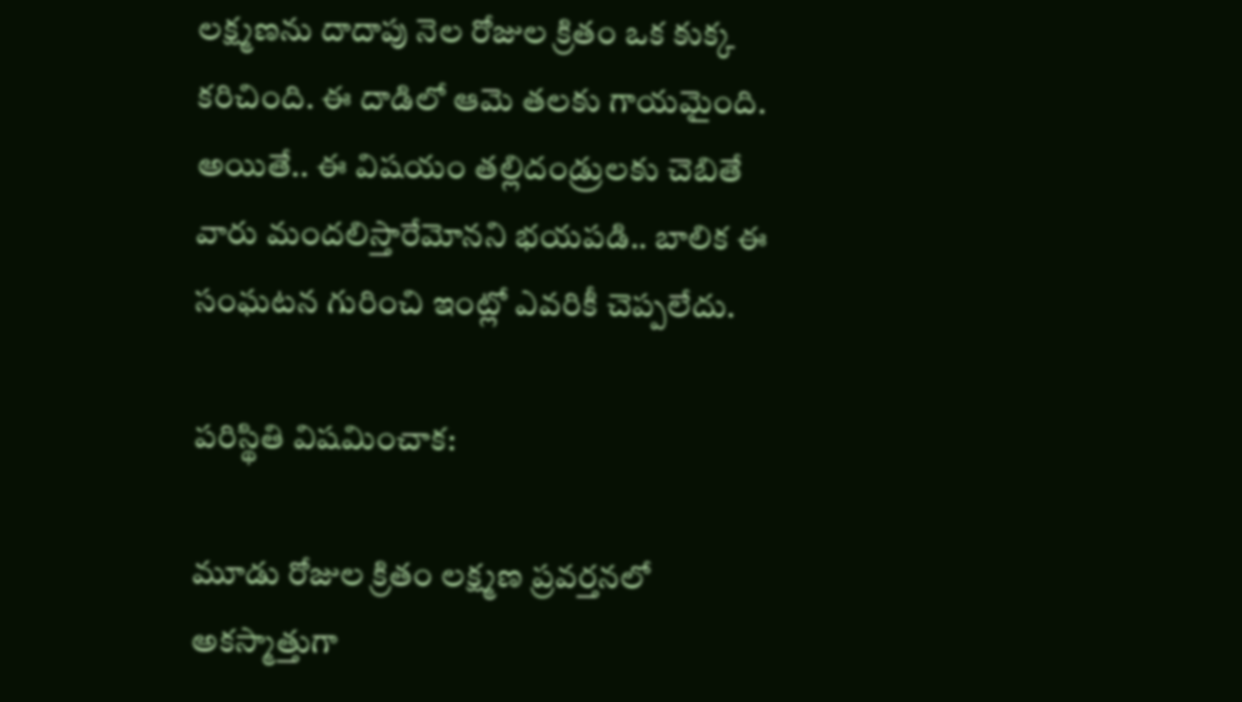లక్ష్మణను దాదాపు నెల రోజుల క్రితం ఒక కుక్క కరిచింది. ఈ దాడిలో ఆమె తలకు గాయమైంది. అయితే.. ఈ విషయం తల్లిదండ్రులకు చెబితే వారు మందలిస్తారేమోనని భయపడి.. బాలిక ఈ సంఘటన గురించి ఇంట్లో ఎవరికీ చెప్పలేదు.

పరిస్థితి విషమించాక:

మూడు రోజుల క్రితం లక్ష్మణ ప్రవర్తనలో అకస్మాత్తుగా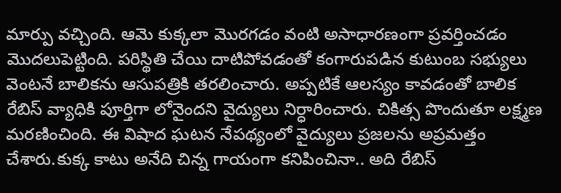మార్పు వచ్చింది. ఆమె కుక్కలా మొరగడం వంటి అసాధారణంగా ప్రవర్తించడం మొదలుపెట్టింది. పరిస్థితి చేయి దాటిపోవడంతో కంగారుపడిన కుటుంబ సభ్యులు వెంటనే బాలికను ఆసుపత్రికి తరలించారు. అప్పటికే ఆలస్యం కావడంతో బాలిక రేబిస్ వ్యాధికి పూర్తిగా లోనైందని వైద్యులు నిర్ధారించారు. చికిత్స పొందుతూ లక్ష్మణ మరణించింది. ఈ విషాద ఘటన నేపథ్యంలో వైద్యులు ప్రజలను అప్రమత్తం చేశారు.కుక్క కాటు అనేది చిన్న గాయంగా కనిపించినా.. అది రేబిస్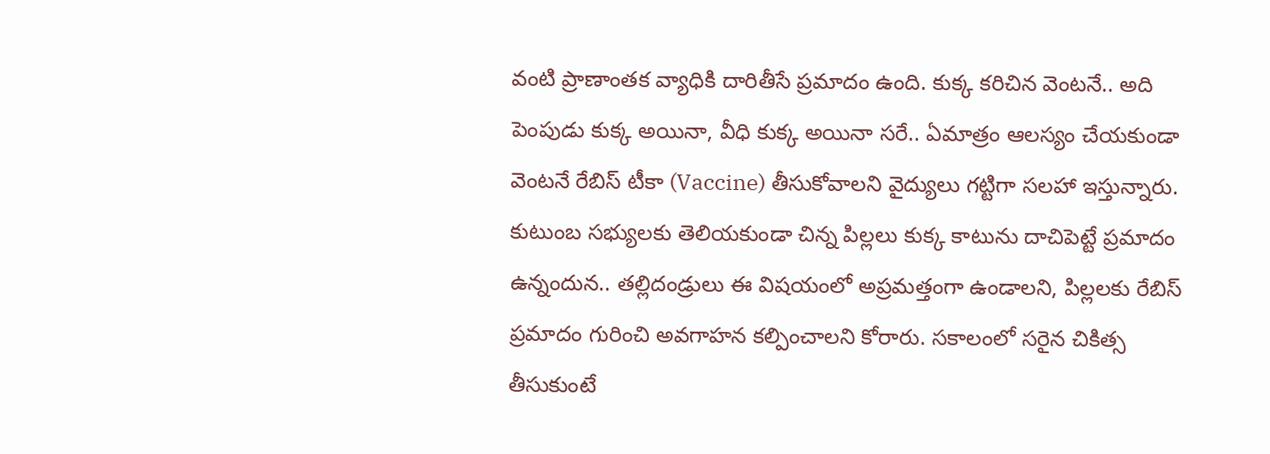వంటి ప్రాణాంతక వ్యాధికి దారితీసే ప్రమాదం ఉంది. కుక్క కరిచిన వెంటనే.. అది పెంపుడు కుక్క అయినా, వీధి కుక్క అయినా సరే.. ఏమాత్రం ఆలస్యం చేయకుండా వెంటనే రేబిస్ టీకా (Vaccine) తీసుకోవాలని వైద్యులు గట్టిగా సలహా ఇస్తున్నారు. కుటుంబ సభ్యులకు తెలియకుండా చిన్న పిల్లలు కుక్క కాటును దాచిపెట్టే ప్రమాదం ఉన్నందున.. తల్లిదండ్రులు ఈ విషయంలో అప్రమత్తంగా ఉండాలని, పిల్లలకు రేబిస్ ప్రమాదం గురించి అవగాహన కల్పించాలని కోరారు. సకాలంలో సరైన చికిత్స తీసుకుంటే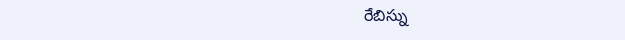రేబిస్ను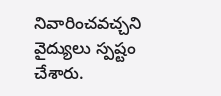నివారించవచ్చని వైద్యులు స్పష్టం చేశారు.